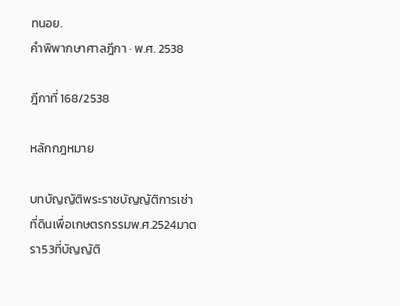ทนอย.
คำพิพากษาศาลฎีกา · พ.ศ. 2538

ฎีกาที่ 168/2538

หลักกฎหมาย

บทบัญญัติพระราชบัญญัติการเช่าที่ดินเพื่อเกษตรกรรมพ.ศ.2524มาตรา53ที่บัญญัติ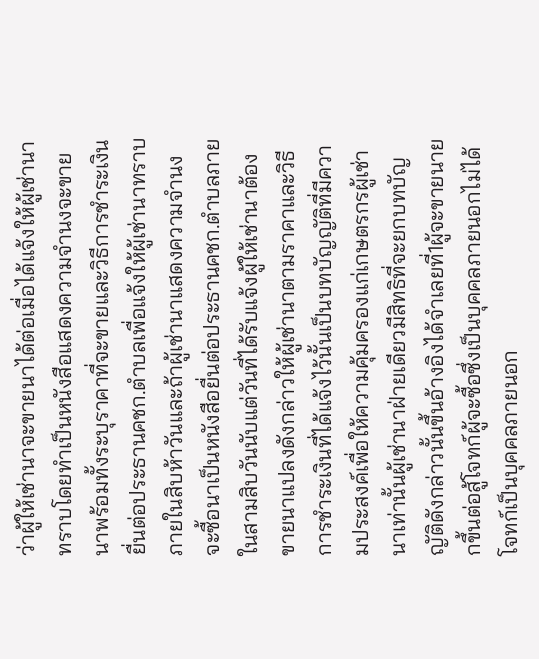ว่าผู้ให้เช่านาจะขายนาได้ต่อเมื่อได้แจ้งให้ผู้เช่านาทราบโดยทำเป็นหนังสือแสดงความจำนงจะขายนาพร้อมทั้งระบุราคาที่จะขายและวิธีการชำระเงินยื่นต่อประธานคชก.ตำบลเพื่อแจ้งให้ผู้เช่านาทราบภายในสิบห้าวันและถ้าผู้เช่านาแสดงความจำนงจะซื้อนาเป็นหนังสือยื่นต่อประธานคชก.ตำบลภายในสามสิบวันนับแต่วันที่ได้รับแจ้งผู้ให้เช่านาต้องขายนาแปลงดังกล่าวให้ผู้เช่านาตามราคาและวิธีการชำระเงินที่ได้แจ้งไว้นั้นเป็นบทบัญญัติที่มีความประสงค์เพื่อให้ความคุ้มครองแก่เกษตรกรผู้เช่านาเท่านั้นผู้เช่านาฝ่ายเดียวมีสิทธิที่จะยกบทบัญญัติดังกล่าวนั้นขึ้นอ้างอิงได้จำเลยที่1ผู้จะขายนายกขึ้นต่อสู้โจทก์ผู้จะซื้อซึ่งเป็นบุคคลภายนอกไม่ได้ โจทก์เป็นบุคคลภายนอก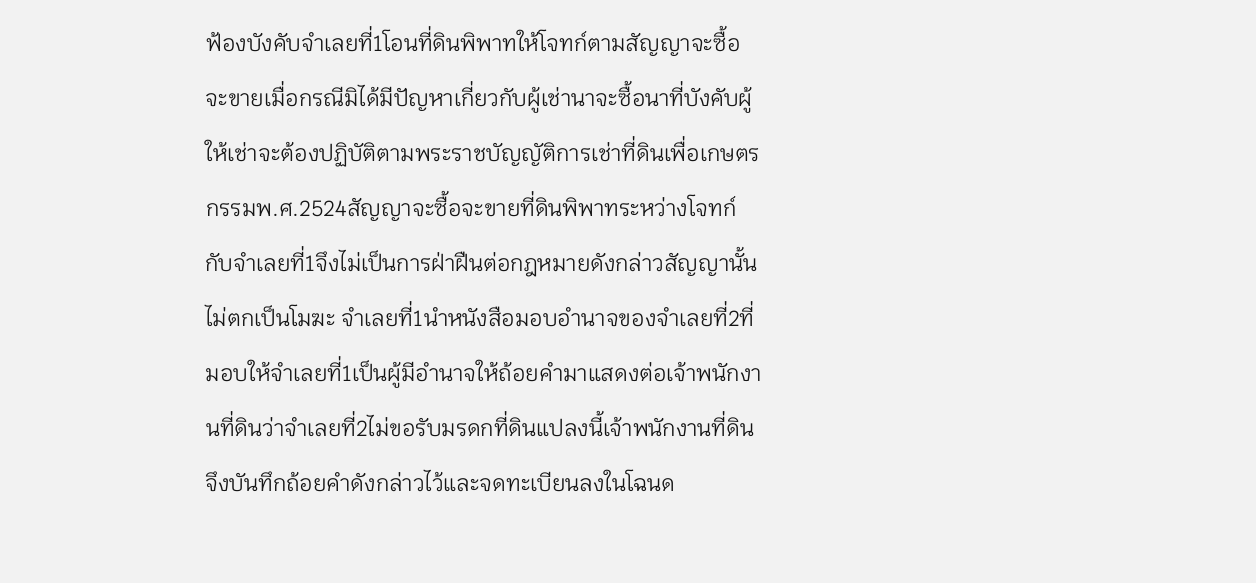ฟ้องบังคับจำเลยที่1โอนที่ดินพิพาทให้โจทก์ตามสัญญาจะซื้อจะขายเมื่อกรณีมิได้มีปัญหาเกี่ยวกับผู้เช่านาจะซื้อนาที่บังคับผู้ให้เช่าจะต้องปฏิบัติตามพระราชบัญญัติการเช่าที่ดินเพื่อเกษตรกรรมพ.ศ.2524สัญญาจะซื้อจะขายที่ดินพิพาทระหว่างโจทก์กับจำเลยที่1จึงไม่เป็นการฝ่าฝืนต่อกฎหมายดังกล่าวสัญญานั้นไม่ตกเป็นโมฆะ จำเลยที่1นำหนังสือมอบอำนาจของจำเลยที่2ที่มอบให้จำเลยที่1เป็นผู้มีอำนาจให้ถ้อยคำมาแสดงต่อเจ้าพนักงานที่ดินว่าจำเลยที่2ไม่ขอรับมรดกที่ดินแปลงนี้เจ้าพนักงานที่ดินจึงบันทึกถ้อยคำดังกล่าวไว้และจดทะเบียนลงในโฉนด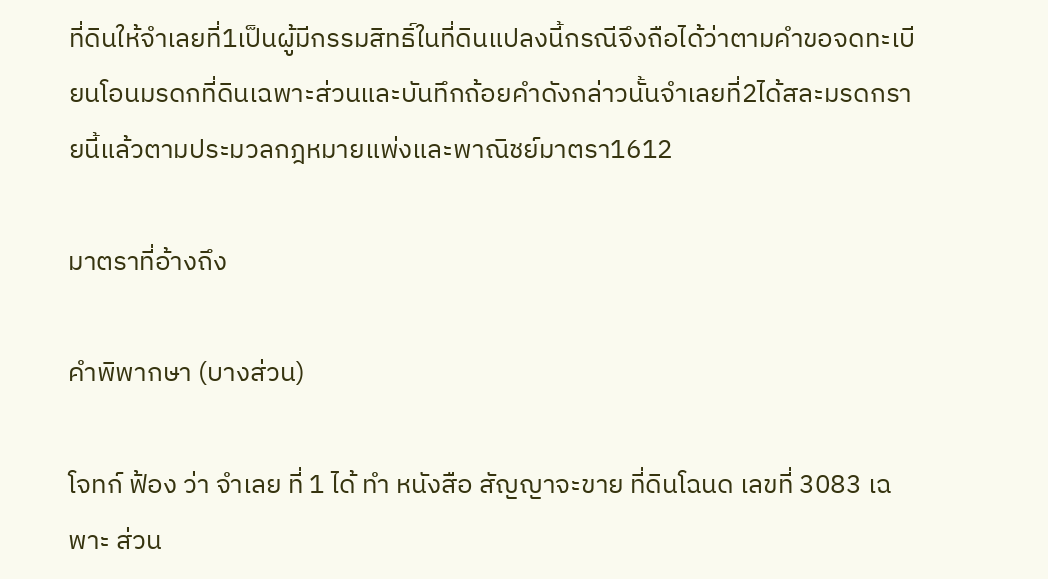ที่ดินให้จำเลยที่1เป็นผู้มีกรรมสิทธิ์ในที่ดินแปลงนี้กรณีจึงถือได้ว่าตามคำขอจดทะเบียนโอนมรดกที่ดินเฉพาะส่วนและบันทึกถ้อยคำดังกล่าวนั้นจำเลยที่2ได้สละมรดกรายนี้แล้วตามประมวลกฎหมายแพ่งและพาณิชย์มาตรา1612

มาตราที่อ้างถึง

คำพิพากษา (บางส่วน)

โจทก์ ฟ้อง ว่า จำเลย ที่ 1 ได้ ทำ หนังสือ สัญญาจะขาย ที่ดินโฉนด เลขที่ 3083 เฉพาะ ส่วน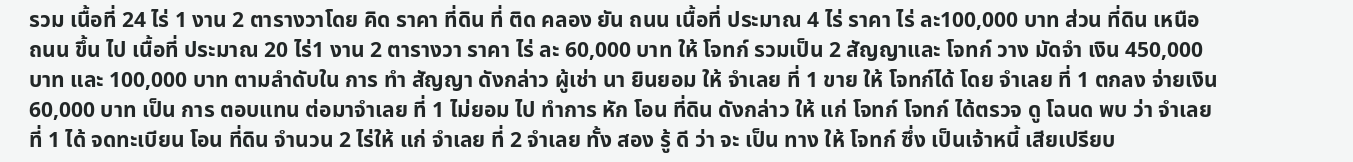รวม เนื้อที่ 24 ไร่ 1 งาน 2 ตารางวาโดย คิด ราคา ที่ดิน ที่ ติด คลอง ยัน ถนน เนื้อที่ ประมาณ 4 ไร่ ราคา ไร่ ละ100,000 บาท ส่วน ที่ดิน เหนือ ถนน ขึ้น ไป เนื้อที่ ประมาณ 20 ไร่1 งาน 2 ตารางวา ราคา ไร่ ละ 60,000 บาท ให้ โจทก์ รวมเป็น 2 สัญญาและ โจทก์ วาง มัดจำ เงิน 450,000 บาท และ 100,000 บาท ตามลำดับใน การ ทำ สัญญา ดังกล่าว ผู้เช่า นา ยินยอม ให้ จำเลย ที่ 1 ขาย ให้ โจทก์ได้ โดย จำเลย ที่ 1 ตกลง จ่ายเงิน 60,000 บาท เป็น การ ตอบแทน ต่อมาจำเลย ที่ 1 ไม่ยอม ไป ทำการ หัก โอน ที่ดิน ดังกล่าว ให้ แก่ โจทก์ โจทก์ ได้ตรวจ ดู โฉนด พบ ว่า จำเลย ที่ 1 ได้ จดทะเบียน โอน ที่ดิน จำนวน 2 ไร่ให้ แก่ จำเลย ที่ 2 จำเลย ทั้ง สอง รู้ ดี ว่า จะ เป็น ทาง ให้ โจทก์ ซึ่ง เป็นเจ้าหนี้ เสียเปรียบ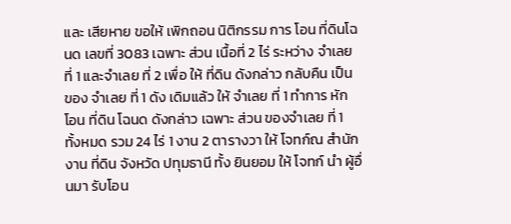และ เสียหาย ขอให้ เพิกถอน นิติกรรม การ โอน ที่ดินโฉนด เลขที่ 3083 เฉพาะ ส่วน เนื้อที่ 2 ไร่ ระหว่าง จำเลย ที่ 1 และจำเลย ที่ 2 เพื่อ ให้ ที่ดิน ดังกล่าว กลับคืน เป็น ของ จำเลย ที่ 1 ดัง เดิมแล้ว ให้ จำเลย ที่ 1 ทำการ หัก โอน ที่ดิน โฉนด ดังกล่าว เฉพาะ ส่วน ของจำเลย ที่ 1 ทั้งหมด รวม 24 ไร่ 1 งาน 2 ตารางวา ให้ โจทก์ณ สำนักงาน ที่ดิน จังหวัด ปทุมธานี ทั้ง ยินยอม ให้ โจทก์ นำ ผู้อื่นมา รับโอน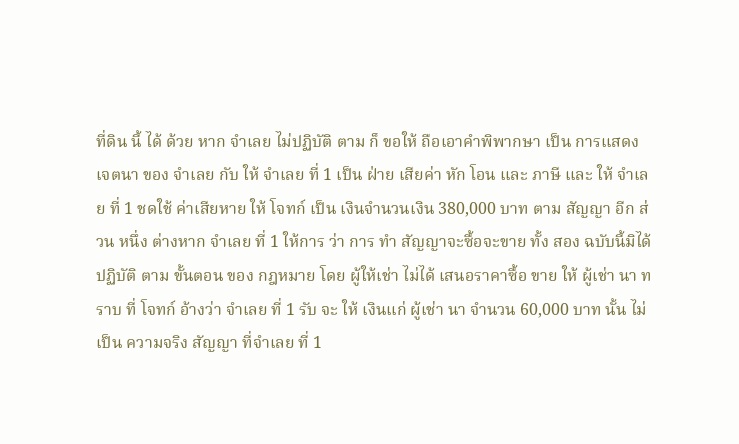ที่ดิน นี้ ได้ ด้วย หาก จำเลย ไม่ปฏิบัติ ตาม ก็ ขอให้ ถือเอาคำพิพากษา เป็น การแสดง เจตนา ของ จำเลย กับ ให้ จำเลย ที่ 1 เป็น ฝ่าย เสียค่า หัก โอน และ ภาษี และ ให้ จำเลย ที่ 1 ชดใช้ ค่าเสียหาย ให้ โจทก์ เป็น เงินจำนวนเงิน 380,000 บาท ตาม สัญญา อีก ส่วน หนึ่ง ต่างหาก จำเลย ที่ 1 ให้การ ว่า การ ทำ สัญญาจะซื้อจะขาย ทั้ง สอง ฉบับนี้มิได้ ปฏิบัติ ตาม ขั้นตอน ของ กฎหมาย โดย ผู้ให้เช่า ไม่ได้ เสนอราคาซื้อ ขาย ให้ ผู้เช่า นา ทราบ ที่ โจทก์ อ้างว่า จำเลย ที่ 1 รับ จะ ให้ เงินแก่ ผู้เช่า นา จำนวน 60,000 บาท นั้น ไม่เป็น ความจริง สัญญา ที่จำเลย ที่ 1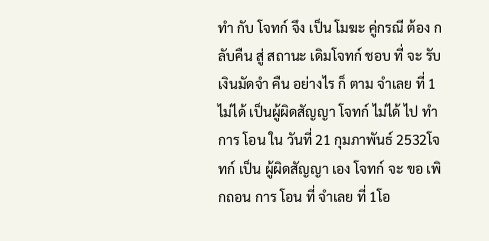ทำ กับ โจทก์ จึง เป็น โมฆะ คู่กรณี ต้อง กลับคืน สู่ สถานะ เดิมโจทก์ ชอบ ที่ จะ รับ เงินมัดจำ คืน อย่างไร ก็ ตาม จำเลย ที่ 1 ไม่ได้ เป็นผู้ผิดสัญญา โจทก์ ไม่ได้ ไป ทำการ โอน ใน วันที่ 21 กุมภาพันธ์ 2532โจทก์ เป็น ผู้ผิดสัญญา เอง โจทก์ จะ ขอ เพิกถอน การ โอน ที่ จำเลย ที่ 1โอ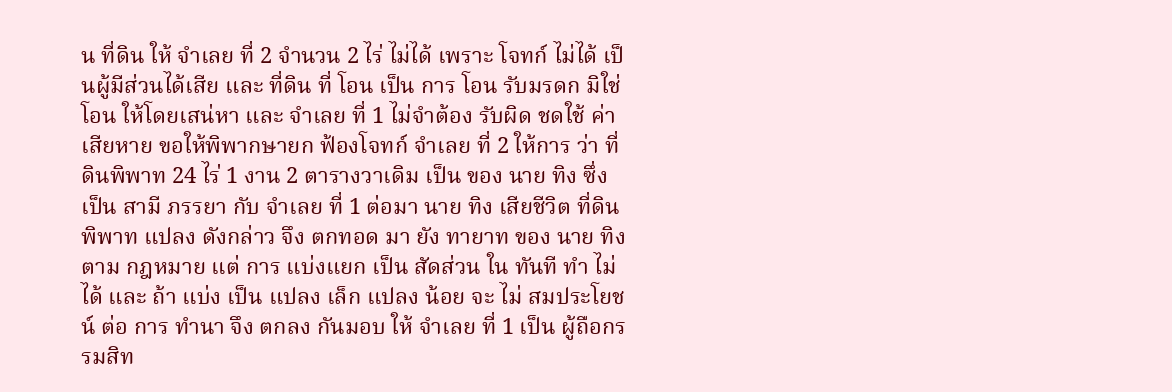น ที่ดิน ให้ จำเลย ที่ 2 จำนวน 2 ไร่ ไม่ได้ เพราะ โจทก์ ไม่ได้ เป็นผู้มีส่วนได้เสีย และ ที่ดิน ที่ โอน เป็น การ โอน รับมรดก มิใช่ โอน ให้โดยเสน่หา และ จำเลย ที่ 1 ไม่จำต้อง รับผิด ชดใช้ ค่าเสียหาย ขอให้พิพากษายก ฟ้องโจทก์ จำเลย ที่ 2 ให้การ ว่า ที่ดินพิพาท 24 ไร่ 1 งาน 2 ตารางวาเดิม เป็น ของ นาย ทิง ซึ่ง เป็น สามี ภรรยา กับ จำเลย ที่ 1 ต่อมา นาย ทิง เสียชีวิต ที่ดินพิพาท แปลง ดังกล่าว จึง ตกทอด มา ยัง ทายาท ของ นาย ทิง ตาม กฎหมาย แต่ การ แบ่งแยก เป็น สัดส่วน ใน ทันที ทำ ไม่ได้ และ ถ้า แบ่ง เป็น แปลง เล็ก แปลง น้อย จะ ไม่ สมประโยชน์ ต่อ การ ทำนา จึง ตกลง กันมอบ ให้ จำเลย ที่ 1 เป็น ผู้ถือกรรมสิท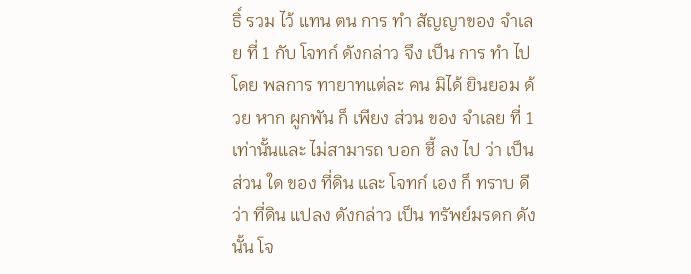ธิ์ รวม ไว้ แทน ตน การ ทำ สัญญาของ จำเลย ที่ 1 กับ โจทก์ ดังกล่าว จึง เป็น การ ทำ ไป โดย พลการ ทายาทแต่ละ คน มิได้ ยินยอม ด้วย หาก ผูกพัน ก็ เพียง ส่วน ของ จำเลย ที่ 1 เท่านั้นและ ไม่สามารถ บอก ชี้ ลง ไป ว่า เป็น ส่วน ใด ของ ที่ดิน และ โจทก์ เอง ก็ ทราบ ดีว่า ที่ดิน แปลง ดังกล่าว เป็น ทรัพย์มรดก ดังนั้น โจ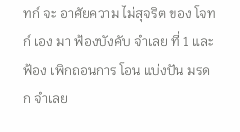ทก์ จะ อาศัยความ ไม่สุจริต ของ โจทก์ เอง มา ฟ้องบังคับ จำเลย ที่ 1 และ ฟ้อง เพิกถอนการ โอน แบ่งปัน มรดก จำเลย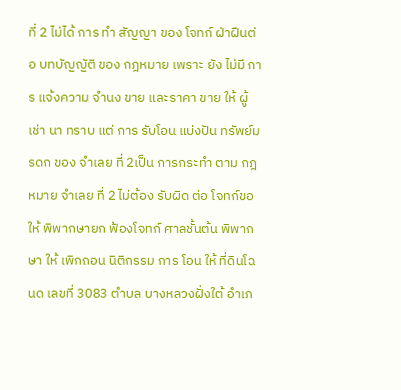ที่ 2 ไม่ได้ การ ทำ สัญญา ของ โจทก์ ฝ่าฝืนต่อ บทบัญญัติ ของ กฎหมาย เพราะ ยัง ไม่มี การ แจ้งความ จำนง ขาย และราคา ขาย ให้ ผู้เช่า นา ทราบ แต่ การ รับโอน แบ่งปัน ทรัพย์มรดก ของ จำเลย ที่ 2เป็น การกระทำ ตาม กฎหมาย จำเลย ที่ 2 ไม่ต้อง รับผิด ต่อ โจทก์ขอให้ พิพากษายก ฟ้องโจทก์ ศาลชั้นต้น พิพากษา ให้ เพิกถอน นิติกรรม การ โอน ให้ ที่ดินโฉนด เลขที่ 3083 ตำบล บางหลวงฝั่งใต้ อำเภ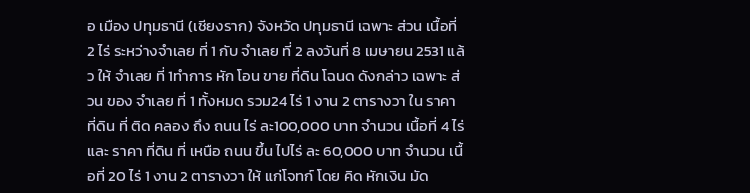อ เมือง ปทุมธานี (เชียงราก) จังหวัด ปทุมธานี เฉพาะ ส่วน เนื้อที่ 2 ไร่ ระหว่างจำเลย ที่ 1 กับ จำเลย ที่ 2 ลงวันที่ 8 เมษายน 2531 แล้ว ให้ จำเลย ที่ 1ทำการ หัก โอน ขาย ที่ดิน โฉนด ดังกล่าว เฉพาะ ส่วน ของ จำเลย ที่ 1 ทั้งหมด รวม24 ไร่ 1 งาน 2 ตารางวา ใน ราคา ที่ดิน ที่ ติด คลอง ถึง ถนน ไร่ ละ100,000 บาท จำนวน เนื้อที่ 4 ไร่ และ ราคา ที่ดิน ที่ เหนือ ถนน ขึ้น ไปไร่ ละ 60,000 บาท จำนวน เนื้อที่ 20 ไร่ 1 งาน 2 ตารางวา ให้ แก่โจทก์ โดย คิด หักเงิน มัด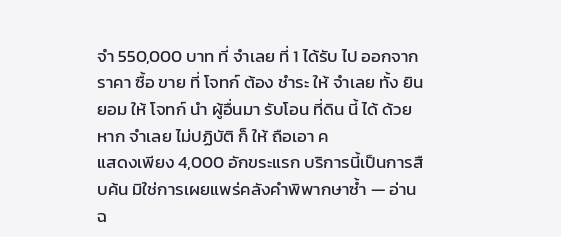จำ 550,000 บาท ที่ จำเลย ที่ 1 ได้รับ ไป ออกจากราคา ซื้อ ขาย ที่ โจทก์ ต้อง ชำระ ให้ จำเลย ทั้ง ยินยอม ให้ โจทก์ นำ ผู้อื่นมา รับโอน ที่ดิน นี้ ได้ ด้วย หาก จำเลย ไม่ปฏิบัติ ก็ ให้ ถือเอา ค
แสดงเพียง 4,000 อักขระแรก บริการนี้เป็นการสืบค้น มิใช่การเผยแพร่คลังคำพิพากษาซ้ำ — อ่านฉ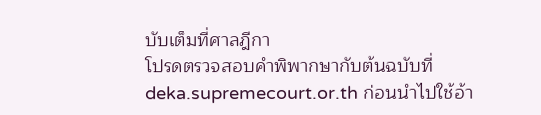บับเต็มที่ศาลฎีกา
โปรดตรวจสอบคำพิพากษากับต้นฉบับที่ deka.supremecourt.or.th ก่อนนำไปใช้อ้า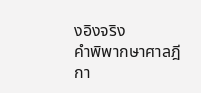งอิงจริง
คำพิพากษาศาลฎีกา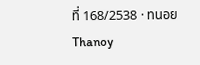ที่ 168/2538 · ทนอย Thanoy